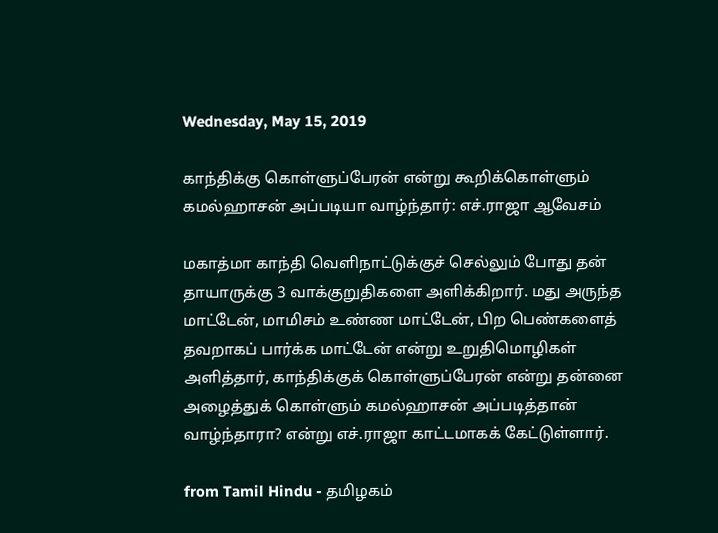Wednesday, May 15, 2019

காந்திக்கு கொள்ளுப்பேரன் என்று கூறிக்கொள்ளும் கமல்ஹாசன் அப்படியா வாழ்ந்தார்: எச்.ராஜா ஆவேசம்

மகாத்மா காந்தி வெளிநாட்டுக்குச் செல்லும் போது தன் தாயாருக்கு 3 வாக்குறுதிகளை அளிக்கிறார். மது அருந்த மாட்டேன், மாமிசம் உண்ண மாட்டேன், பிற பெண்களைத் தவறாகப் பார்க்க மாட்டேன் என்று உறுதிமொழிகள் அளித்தார், காந்திக்குக் கொள்ளுப்பேரன் என்று தன்னை அழைத்துக் கொள்ளும் கமல்ஹாசன் அப்படித்தான் வாழ்ந்தாரா? என்று எச்.ராஜா காட்டமாகக் கேட்டுள்ளார்.

from Tamil Hindu - தமிழகம்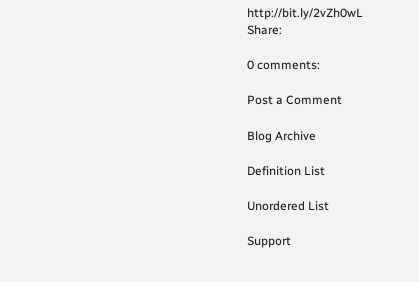http://bit.ly/2vZh0wL
Share:

0 comments:

Post a Comment

Blog Archive

Definition List

Unordered List

Support